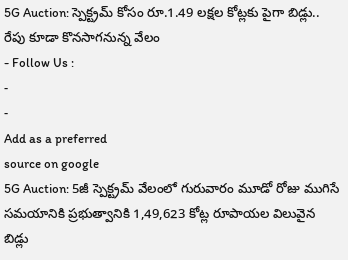5G Auction: స్పెక్ట్రమ్ కోసం రూ.1.49 లక్షల కోట్లకు పైగా బిడ్లు.. రేపు కూడా కొనసాగనున్న వేలం
- Follow Us :
-
-
Add as a preferred
source on google
5G Auction: 5జీ స్పెక్ట్రమ్ వేలంలో గురువారం మూడో రోజు ముగిసే సమయానికి ప్రభుత్వానికి 1,49,623 కోట్ల రూపాయల విలువైన బిడ్లు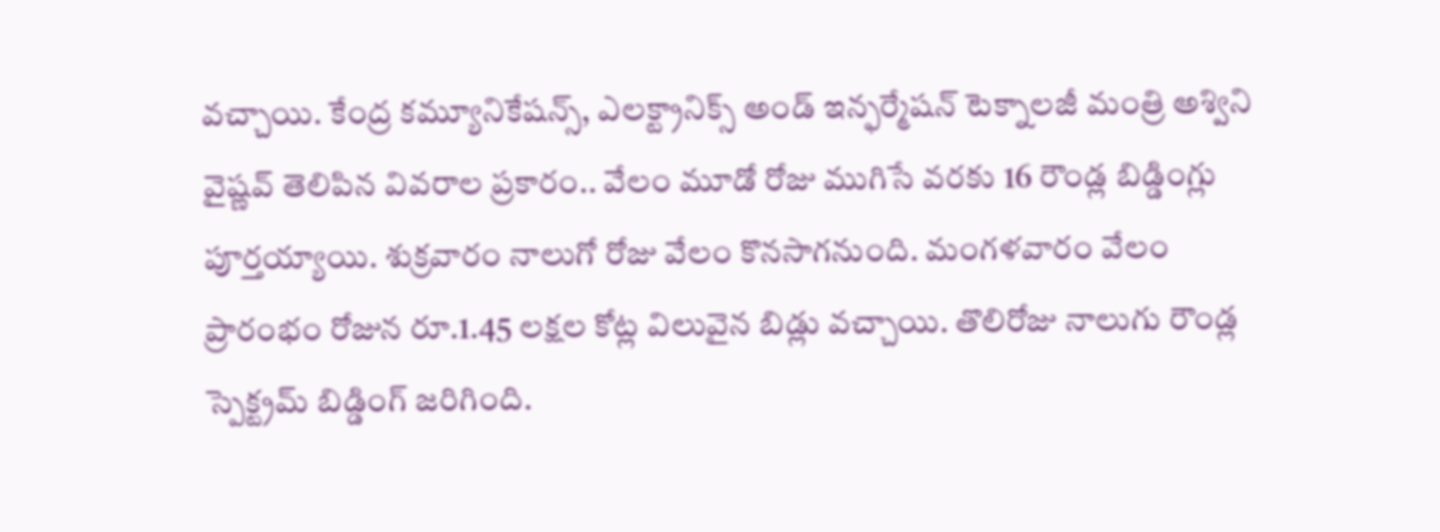వచ్చాయి. కేంద్ర కమ్యూనికేషన్స్, ఎలక్ట్రానిక్స్ అండ్ ఇన్ఫర్మేషన్ టెక్నాలజీ మంత్రి అశ్విని వైష్ణవ్ తెలిపిన వివరాల ప్రకారం.. వేలం మూడో రోజు ముగిసే వరకు 16 రౌండ్ల బిడ్డింగ్లు పూర్తయ్యాయి. శుక్రవారం నాలుగో రోజు వేలం కొనసాగనుంది. మంగళవారం వేలం ప్రారంభం రోజున రూ.1.45 లక్షల కోట్ల విలువైన బిడ్లు వచ్చాయి. తొలిరోజు నాలుగు రౌండ్ల స్పెక్ట్రమ్ బిడ్డింగ్ జరిగింది.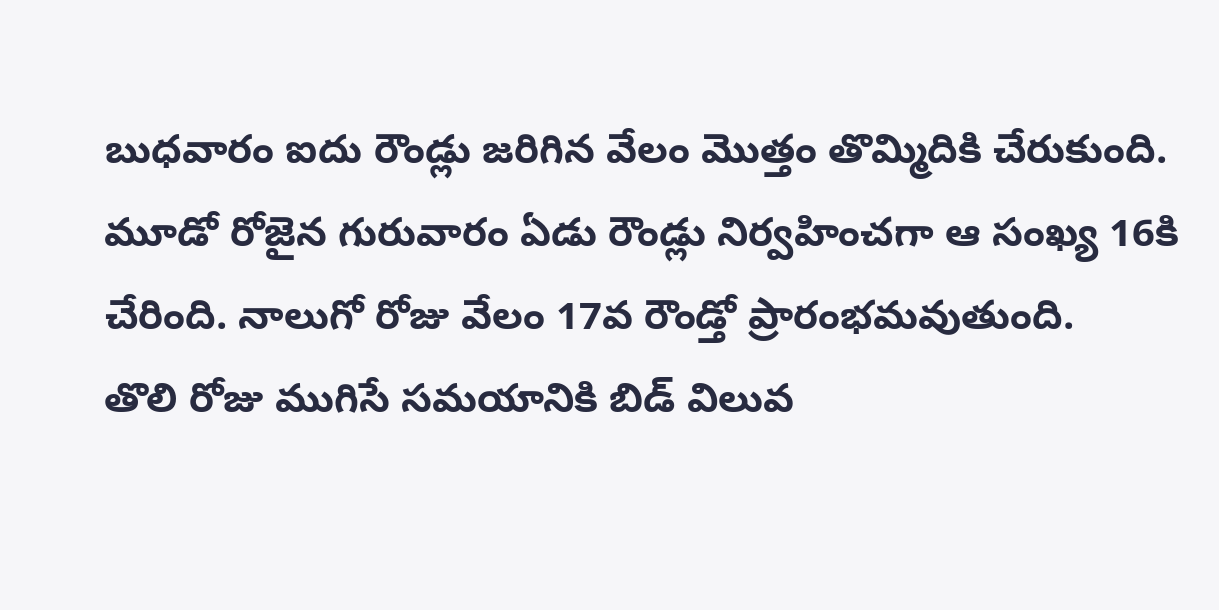బుధవారం ఐదు రౌండ్లు జరిగిన వేలం మొత్తం తొమ్మిదికి చేరుకుంది. మూడో రోజైన గురువారం ఏడు రౌండ్లు నిర్వహించగా ఆ సంఖ్య 16కి చేరింది. నాలుగో రోజు వేలం 17వ రౌండ్తో ప్రారంభమవుతుంది.
తొలి రోజు ముగిసే సమయానికి బిడ్ విలువ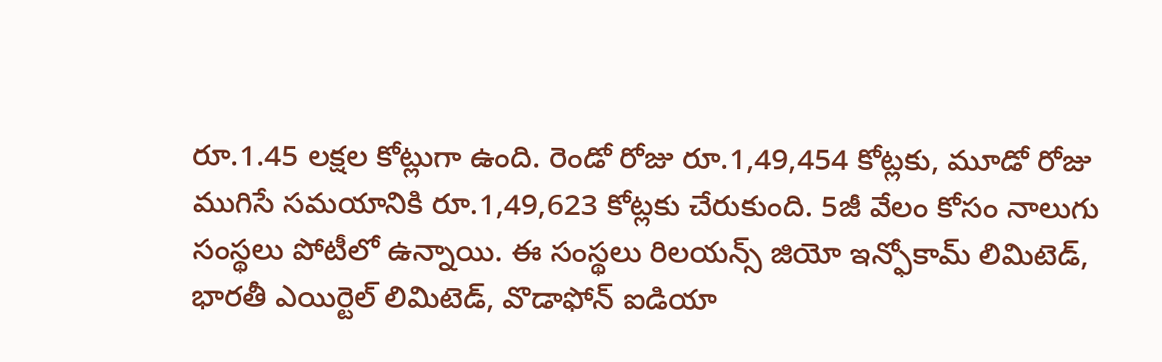రూ.1.45 లక్షల కోట్లుగా ఉంది. రెండో రోజు రూ.1,49,454 కోట్లకు, మూడో రోజు ముగిసే సమయానికి రూ.1,49,623 కోట్లకు చేరుకుంది. 5జీ వేలం కోసం నాలుగు సంస్థలు పోటీలో ఉన్నాయి. ఈ సంస్థలు రిలయన్స్ జియో ఇన్ఫోకామ్ లిమిటెడ్, భారతీ ఎయిర్టెల్ లిమిటెడ్, వొడాఫోన్ ఐడియా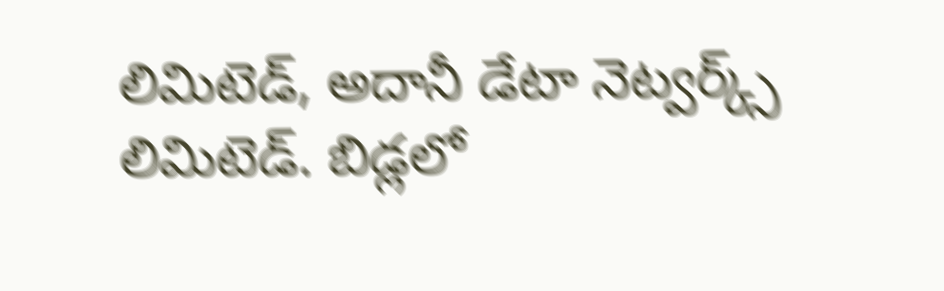లిమిటెడ్, అదానీ డేటా నెట్వర్క్స్ లిమిటెడ్. బిడ్లలో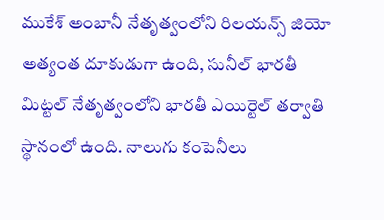ముకేశ్ అంబానీ నేతృత్వంలోని రిలయన్స్ జియో అత్యంత దూకుడుగా ఉంది, సునీల్ భారతీ మిట్టల్ నేతృత్వంలోని భారతీ ఎయిర్టెల్ తర్వాతి స్థానంలో ఉంది. నాలుగు కంపెనీలు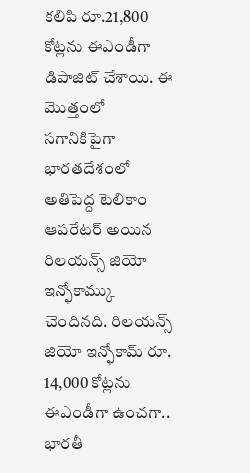కలిపి రూ.21,800 కోట్లను ఈఎండీగా డిపాజిట్ చేశాయి. ఈ మొత్తంలో సగానికిపైగా భారతదేశంలో అతిపెద్ద టెలికాం ఆపరేటర్ అయిన రిలయన్స్ జియో ఇన్ఫోకామ్కు చెందినది. రిలయన్స్ జియో ఇన్ఫోకామ్ రూ. 14,000 కోట్లను ఈఎండీగా ఉంచగా.. భారతీ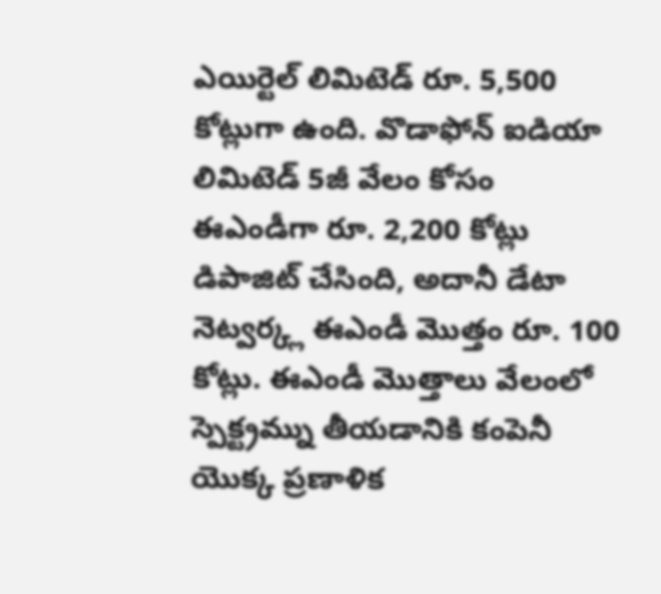ఎయిర్టెల్ లిమిటెడ్ రూ. 5,500 కోట్లుగా ఉంది. వొడాఫోన్ ఐడియా లిమిటెడ్ 5జీ వేలం కోసం ఈఎండీగా రూ. 2,200 కోట్లు డిపాజిట్ చేసింది, అదానీ డేటా నెట్వర్క్ల ఈఎండీ మొత్తం రూ. 100 కోట్లు. ఈఎండీ మొత్తాలు వేలంలో స్పెక్ట్రమ్ను తీయడానికి కంపెనీ యొక్క ప్రణాళిక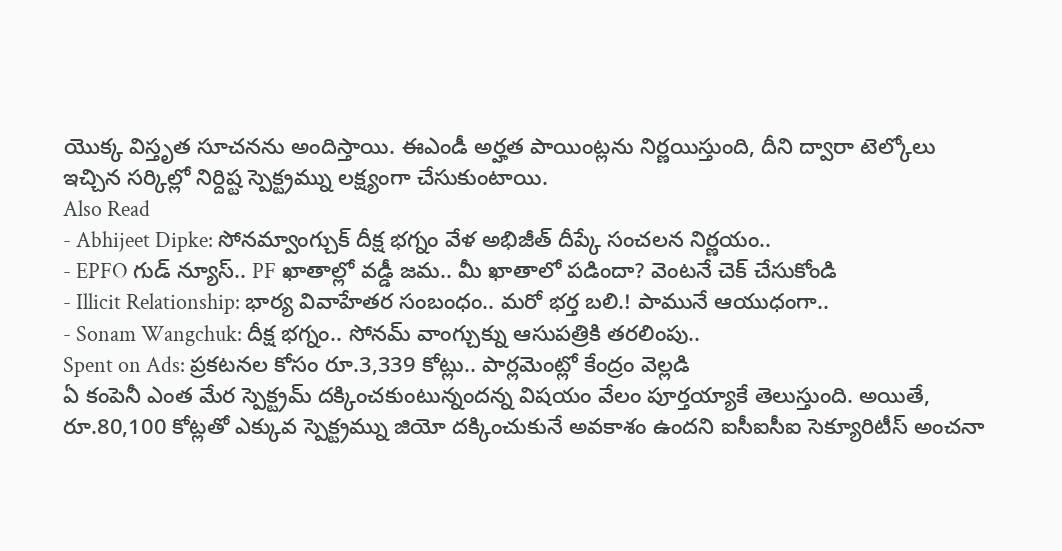యొక్క విస్తృత సూచనను అందిస్తాయి. ఈఎండీ అర్హత పాయింట్లను నిర్ణయిస్తుంది, దీని ద్వారా టెల్కోలు ఇచ్చిన సర్కిల్లో నిర్దిష్ట స్పెక్ట్రమ్ను లక్ష్యంగా చేసుకుంటాయి.
Also Read
- Abhijeet Dipke: సోనమ్వాంగ్చుక్ దీక్ష భగ్నం వేళ అభిజీత్ దీప్కే సంచలన నిర్ణయం..
- EPFO గుడ్ న్యూస్.. PF ఖాతాల్లో వడ్డీ జమ.. మీ ఖాతాలో పడిందా? వెంటనే చెక్ చేసుకోండి
- Illicit Relationship: భార్య వివాహేతర సంబంధం.. మరో భర్త బలి.! పామునే ఆయుధంగా..
- Sonam Wangchuk: దీక్ష భగ్నం.. సోనమ్ వాంగ్చుక్ను ఆసుపత్రికి తరలింపు..
Spent on Ads: ప్రకటనల కోసం రూ.3,339 కోట్లు.. పార్లమెంట్లో కేంద్రం వెల్లడి
ఏ కంపెనీ ఎంత మేర స్పెక్ట్రమ్ దక్కించకుంటున్నందన్న విషయం వేలం పూర్తయ్యాకే తెలుస్తుంది. అయితే, రూ.80,100 కోట్లతో ఎక్కువ స్పెక్ట్రమ్ను జియో దక్కించుకునే అవకాశం ఉందని ఐసీఐసీఐ సెక్యూరిటీస్ అంచనా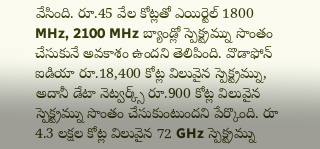వేసింది. రూ.45 వేల కోట్లతో ఎయిర్టెల్ 1800 MHz, 2100 MHz బ్యాండ్లో స్పెక్ట్రమ్ను సొంతం చేసుకునే అవకాశం ఉందని తెలిపింది. వొడాఫోన్ ఐడియా రూ.18,400 కోట్ల విలువైన స్పెక్ట్రమ్ను, అదానీ డేటా నెట్వర్క్స్ రూ.900 కోట్ల విలువైన స్పెక్ట్రమ్ను సొంతం చేసుకుంటుందని పేర్కొంది. రూ 4.3 లక్షల కోట్ల విలువైన 72 GHz స్పెక్ట్రమ్ను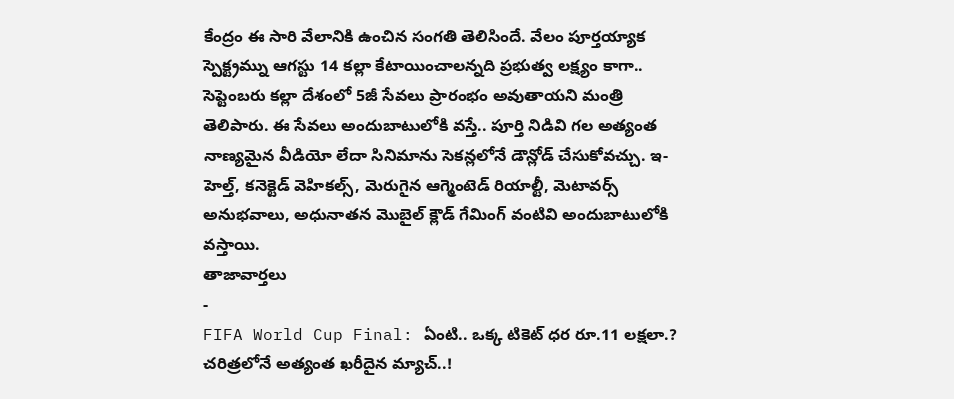కేంద్రం ఈ సారి వేలానికి ఉంచిన సంగతి తెలిసిందే. వేలం పూర్తయ్యాక స్పెక్ట్రమ్ను ఆగస్టు 14 కల్లా కేటాయించాలన్నది ప్రభుత్వ లక్ష్యం కాగా.. సెప్టెంబరు కల్లా దేశంలో 5జీ సేవలు ప్రారంభం అవుతాయని మంత్రి తెలిపారు. ఈ సేవలు అందుబాటులోకి వస్తే.. పూర్తి నిడివి గల అత్యంత నాణ్యమైన వీడియో లేదా సినిమాను సెకన్లలోనే డౌన్లోడ్ చేసుకోవచ్చు. ఇ-హెల్త్, కనెక్టెడ్ వెహికల్స్, మెరుగైన ఆగ్మెంటెడ్ రియాల్టీ, మెటావర్స్ అనుభవాలు, అధునాతన మొబైల్ క్లౌడ్ గేమింగ్ వంటివి అందుబాటులోకి వస్తాయి.
తాజావార్తలు
-
FIFA World Cup Final: ఏంటి.. ఒక్క టికెట్ ధర రూ.11 లక్షలా.? చరిత్రలోనే అత్యంత ఖరీదైన మ్యాచ్..!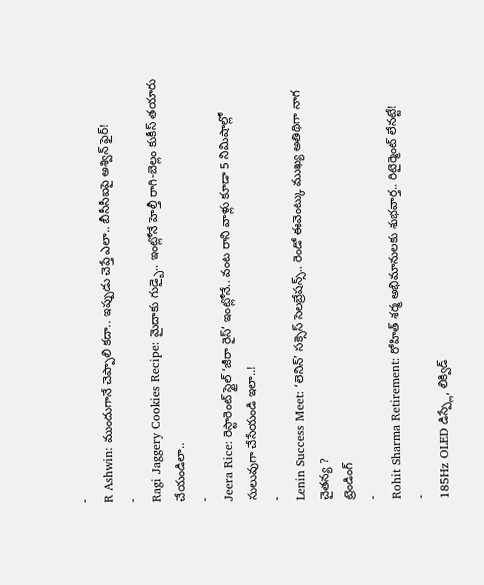-
R Ashwin: ముందుగానే చెప్పాలి కదా.. ఇప్పుడు చెప్తే ఎలా.. బీసీసీఐపై అశ్విన్ ఫైర్!
-
Ragi Jaggery Cookies Recipe: మైదాకు గుడ్బై.. ఇంట్లోనే హెల్తీ రాగి-బెల్లం కుకీస్ తయారు చేయండిలా..
-
Jeera Rice: రెస్టారెంట్ స్టైల్ ‘జీరా రైస్’ ఇంట్లోనే.. వంట రాని వాళ్లు కూడా 5 నిమిషాల్లో సులువుగా చేసేయండి ఇలా..!
-
Lenin Success Meet: ‘లెనిన్’ సక్సెస్ సెలబ్రేషన్స్.. రెండో ఈవెంట్కు ముఖ్య అతిథిగా నాగ చైతన్య ?
ట్రెండింగ్
-
Rohit Sharma Retirement: రోహిత్ శర్మ అభిమానులకు శుభవార్త.. రిటైర్మెంట్ లేనట్టే!
-
185Hz OLED డిస్ప్లే, లిక్విడ్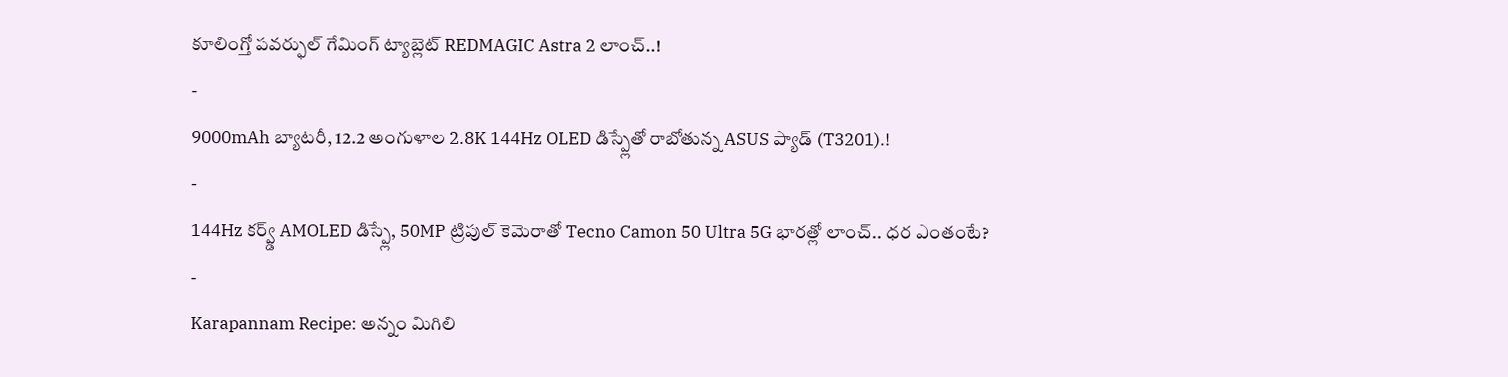కూలింగ్తో పవర్ఫుల్ గేమింగ్ ట్యాబ్లెట్ REDMAGIC Astra 2 లాంచ్..!
-
9000mAh బ్యాటరీ, 12.2 అంగుళాల 2.8K 144Hz OLED డిస్ప్లేతో రాబోతున్న ASUS ప్యాడ్ (T3201).!
-
144Hz కర్వ్డ్ AMOLED డిస్ప్లే, 50MP ట్రిపుల్ కెమెరాతో Tecno Camon 50 Ultra 5G భారత్లో లాంచ్.. ధర ఎంతంటే?
-
Karapannam Recipe: అన్నం మిగిలి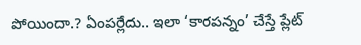పోయిందా.? ఏంపర్లేదు.. ఇలా ‘కారపన్నం’ చేస్తే ప్లేట్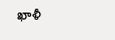ఖాళీ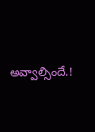అవ్వాల్సిందే.!